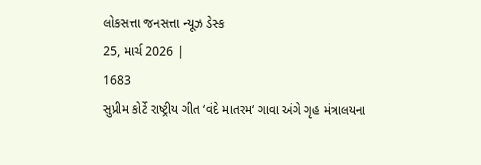લોકસત્તા જનસત્તા ન્યૂઝ ડેસ્ક
25, માર્ચ 2026 |
1683
સુપ્રીમ કોર્ટે રાષ્ટ્રીય ગીત ‘વંદે માતરમ‘ ગાવા અંગે ગૃહ મંત્રાલયના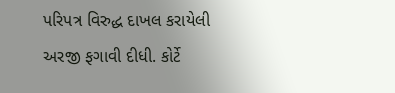પરિપત્ર વિરુદ્ધ દાખલ કરાયેલી અરજી ફગાવી દીધી. કોર્ટે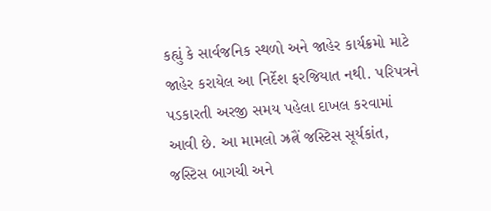કહ્યું કે સાર્વજનિક સ્થળો અને જાહેર કાર્યક્રમો માટે જાહેર કરાયેલ આ નિર્દેશ ફરજિયાત નથી. પરિપત્રને પડકારતી અરજી સમય પહેલા દાખલ કરવામાં આવી છે. આ મામલો ઝ્રત્નૈં જસ્ટિસ સૂર્યકાંત, જસ્ટિસ બાગચી અને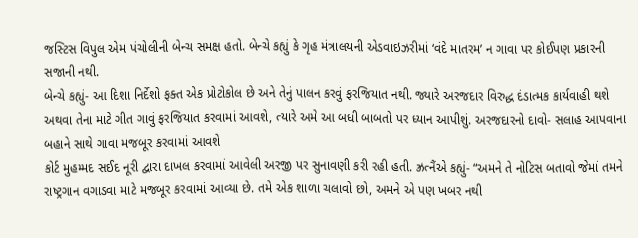જસ્ટિસ વિપુલ એમ પંચોલીની બેન્ચ સમક્ષ હતો. બેન્ચે કહ્યું કે ગૃહ મંત્રાલયની એડવાઇઝરીમાં ‘વંદે માતરમ’ ન ગાવા પર કોઈપણ પ્રકારની સજાની નથી.
બેન્ચે કહ્યું- આ દિશા નિર્દેશો ફક્ત એક પ્રોટોકોલ છે અને તેનું પાલન કરવું ફરજિયાત નથી. જ્યારે અરજદાર વિરુદ્ધ દંડાત્મક કાર્યવાહી થશે અથવા તેના માટે ગીત ગાવું ફરજિયાત કરવામાં આવશે, ત્યારે અમે આ બધી બાબતો પર ધ્યાન આપીશું. અરજદારનો દાવો- સલાહ આપવાના બહાને સાથે ગાવા મજબૂર કરવામાં આવશે
કોર્ટ મુહમ્મદ સઈદ નૂરી દ્વારા દાખલ કરવામાં આવેલી અરજી પર સુનાવણી કરી રહી હતી. ઝ્રત્નૈંએ કહ્યું- “અમને તે નોટિસ બતાવો જેમાં તમને રાષ્ટ્રગાન વગાડવા માટે મજબૂર કરવામાં આવ્યા છે. તમે એક શાળા ચલાવો છો, અમને એ પણ ખબર નથી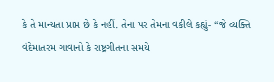કે તે માન્યતા પ્રાપ્ત છે કે નહીં. તેના પર તેમના વકીલે કહ્યું- “જે વ્યક્તિ વંદેમાતરમ ગાવાનો કે રાષ્ટ્રગીતના સમયે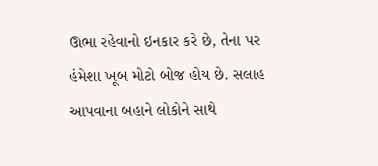ઊભા રહેવાનો ઇનકાર કરે છે, તેના પર હંમેશા ખૂબ મોટો બોજ હોય છે. સલાહ આપવાના બહાને લોકોને સાથે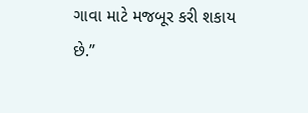ગાવા માટે મજબૂર કરી શકાય છે.”